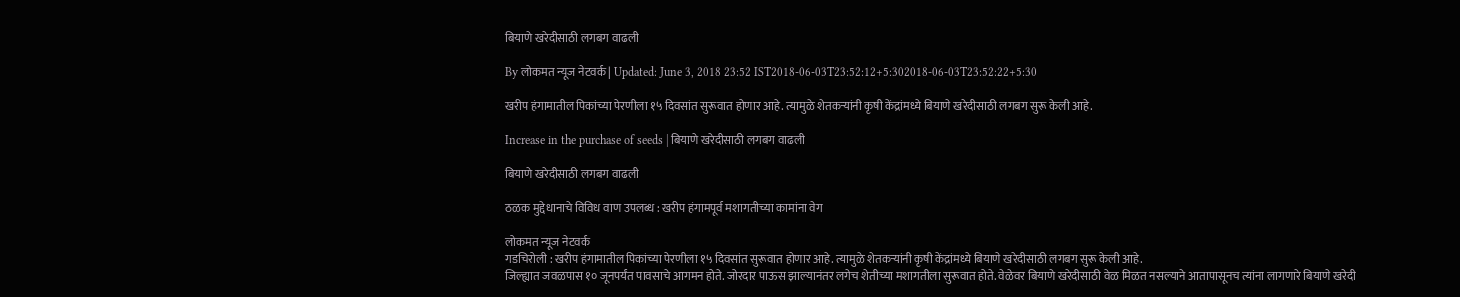बियाणे खरेदीसाठी लगबग वाढली

By लोकमत न्यूज नेटवर्क | Updated: June 3, 2018 23:52 IST2018-06-03T23:52:12+5:302018-06-03T23:52:22+5:30

खरीप हंगामातील पिकांच्या पेरणीला १५ दिवसांत सुरूवात होणार आहे. त्यामुळे शेतकऱ्यांनी कृषी केंद्रांमध्ये बियाणे खरेदीसाठी लगबग सुरू केली आहे.

Increase in the purchase of seeds | बियाणे खरेदीसाठी लगबग वाढली

बियाणे खरेदीसाठी लगबग वाढली

ठळक मुद्देधानाचे विविध वाण उपलब्ध : खरीप हंगामपूर्व मशागतीच्या कामांना वेग

लोकमत न्यूज नेटवर्क
गडचिरोली : खरीप हंगामातील पिकांच्या पेरणीला १५ दिवसांत सुरूवात होणार आहे. त्यामुळे शेतकऱ्यांनी कृषी केंद्रांमध्ये बियाणे खरेदीसाठी लगबग सुरू केली आहे.
जिल्ह्यात जवळपास १० जूनपर्यंत पावसाचे आगमन होते. जोरदार पाऊस झाल्यानंतर लगेच शेतीच्या मशागतीला सुरूवात होते. वेळेवर बियाणे खरेदीसाठी वेळ मिळत नसल्याने आतापासूनच त्यांना लागणारे बियाणे खरेदी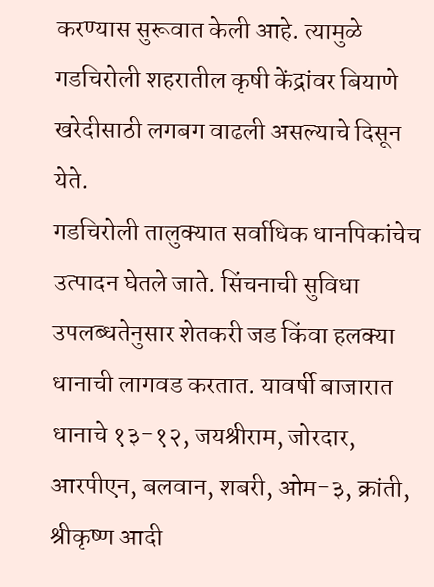करण्यास सुरूवात केली आहे. त्यामुळे गडचिरोली शहरातील कृषी केंद्रांवर बियाणे खरेदीसाठी लगबग वाढली असल्याचे दिसून येते.
गडचिरोली तालुक्यात सर्वाधिक धानपिकांचेच उत्पादन घेतले जाते. सिंचनाची सुविधा उपलब्धतेनुसार शेतकरी जड किंवा हलक्या धानाची लागवड करतात. यावर्षी बाजारात धानाचे १३-१२, जयश्रीराम, जोरदार, आरपीएन, बलवान, शबरी, ओम-३, क्रांती, श्रीकृष्ण आदी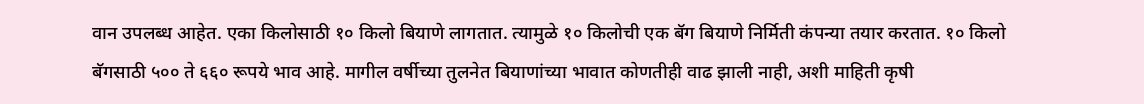वान उपलब्ध आहेत. एका किलोसाठी १० किलो बियाणे लागतात. त्यामुळे १० किलोची एक बॅग बियाणे निर्मिती कंपन्या तयार करतात. १० किलो बॅगसाठी ५०० ते ६६० रूपये भाव आहे. मागील वर्षीच्या तुलनेत बियाणांच्या भावात कोणतीही वाढ झाली नाही, अशी माहिती कृषी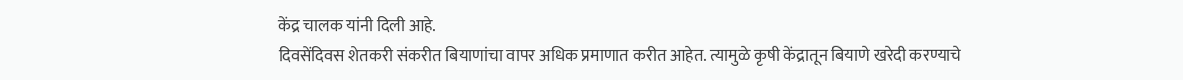केंद्र चालक यांनी दिली आहे.
दिवसेंदिवस शेतकरी संकरीत बियाणांचा वापर अधिक प्रमाणात करीत आहेत. त्यामुळे कृषी केंद्रातून बियाणे खरेदी करण्याचे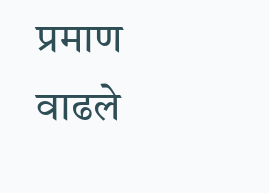प्रमाण वाढले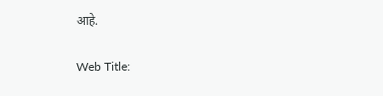आहे.

Web Title: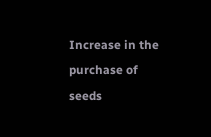Increase in the purchase of seeds